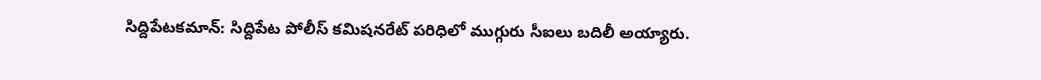సిద్దిపేటకమాన్: సిద్దిపేట పోలీస్ కమిషనరేట్ పరిధిలో ముగ్గురు సీఐలు బదిలీ అయ్యారు.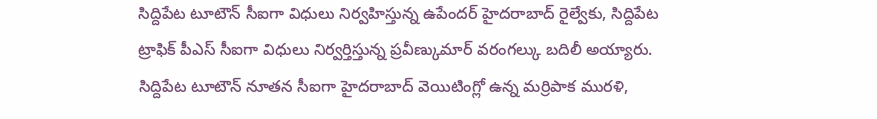సిద్దిపేట టూటౌన్ సీఐగా విధులు నిర్వహిస్తున్న ఉపేందర్ హైదరాబాద్ రైల్వేకు, సిద్దిపేట ట్రాఫిక్ పీఎస్ సీఐగా విధులు నిర్వర్తిస్తున్న ప్రవీణ్కుమార్ వరంగల్కు బదిలీ అయ్యారు. సిద్దిపేట టూటౌన్ నూతన సీఐగా హైదరాబాద్ వెయిటింగ్లో ఉన్న మర్రిపాక మురళి,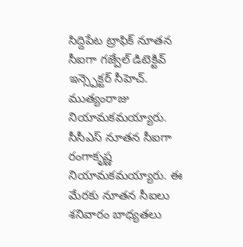సిద్దిపేట ట్రాఫిక్ నూతన సీఐగా గజ్వేల్ డిటెక్టివ్ ఇన్స్పెక్టర్ సీహెచ్. ముత్యంరాజు నియామకమయ్యారు. సీసీఎస్ నూతన సీఐగా రంగాకృష్ణ నియామకమయ్యారు. ఈ మేరకు నూతన సీఐలు శనివారం బాధ్యతలు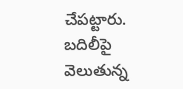చేపట్టారు. బదిలీపై వెలుతున్న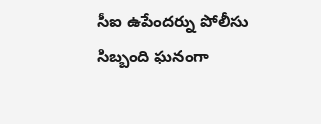సీఐ ఉపేందర్ను పోలీసు సిబ్బంది ఘనంగా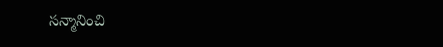సన్మానించి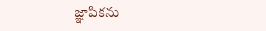జ్ఞాపికను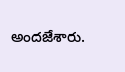అందజేశారు.